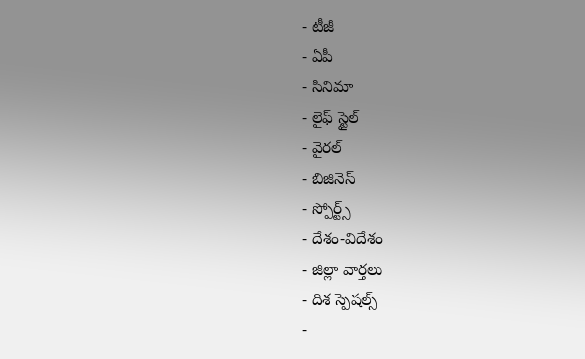- టీజీ
- ఏపీ
- సినిమా
- లైఫ్ స్టైల్
- వైరల్
- బిజినెస్
- స్పోర్ట్స్
- దేశం-విదేశం
- జిల్లా వార్తలు
- దిశ స్పెషల్స్
-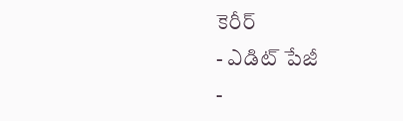కెరీర్
- ఎడిట్ పేజీ
-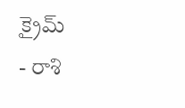క్రైమ్
- రాశి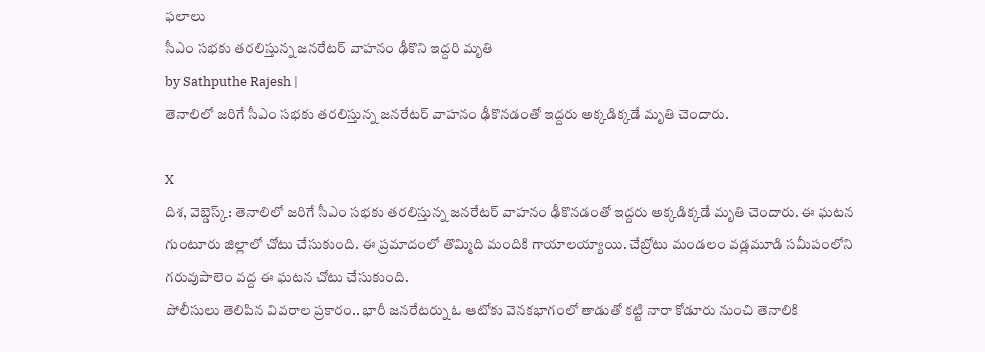ఫలాలు
సీఎం సభకు తరలిస్తున్న జనరేటర్ వాహనం ఢీకొని ఇద్దరి మృతి
by Sathputhe Rajesh |
తెనాలిలో జరిగే సీఎం సభకు తరలిస్తున్న జనరేటర్ వాహనం ఢీకొనడంతో ఇద్దరు అక్కడిక్కడే మృతి చెందారు.

X
దిశ, వెబ్డెస్క్: తెనాలిలో జరిగే సీఎం సభకు తరలిస్తున్న జనరేటర్ వాహనం ఢీకొనడంతో ఇద్దరు అక్కడిక్కడే మృతి చెందారు. ఈ ఘటన గుంటూరు జిల్లాలో చోటు చేసుకుంది. ఈ ప్రమాదంలో తొమ్మిది మందికి గాయాలయ్యాయి. చేబ్రోటు మండలం వడ్లమూడి సమీపంలోని గరువుపాలెం వద్ద ఈ ఘటన చోటు చేసుకుంది.
పోలీసులు తెలిపిన వివరాల ప్రకారం.. భారీ జనరేటర్ను ఓ ఆటోకు వెనకభాగంలో తాడుతో కట్టి నారా కోడూరు నుంచి తెనాలికి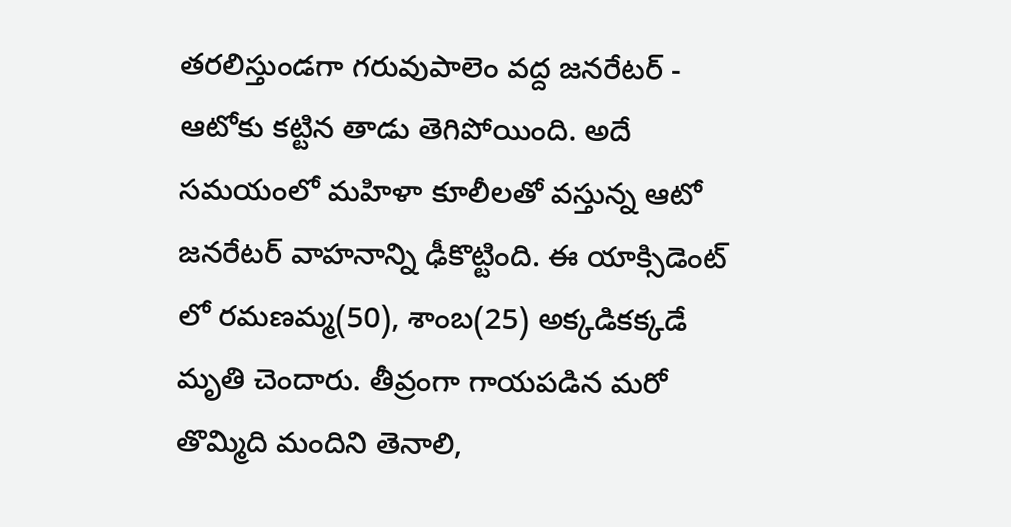తరలిస్తుండగా గరువుపాలెం వద్ద జనరేటర్ - ఆటోకు కట్టిన తాడు తెగిపోయింది. అదే సమయంలో మహిళా కూలీలతో వస్తున్న ఆటో జనరేటర్ వాహనాన్ని ఢీకొట్టింది. ఈ యాక్సిడెంట్ లో రమణమ్మ(50), శాంబ(25) అక్కడికక్కడే మృతి చెందారు. తీవ్రంగా గాయపడిన మరో తొమ్మిది మందిని తెనాలి,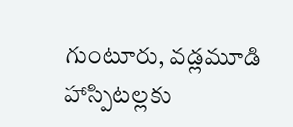గుంటూరు, వడ్లమూడి హాస్పిటల్లకు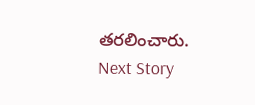తరలించారు.
Next Story